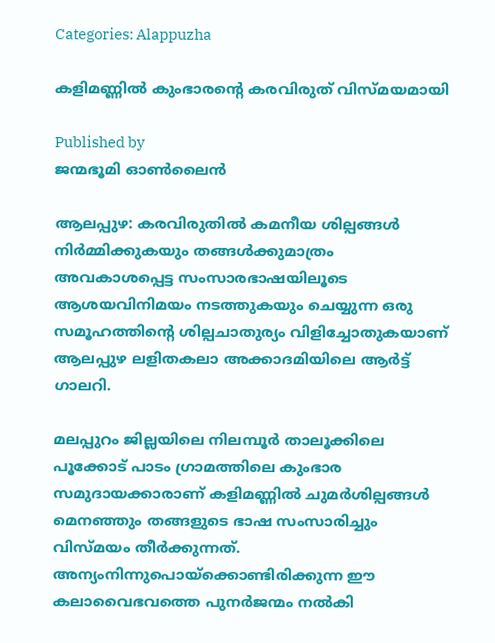Categories: Alappuzha

കളിമണ്ണില്‍ കുംഭാരന്റെ കരവിരുത് വിസ്മയമായി

Published by
ജന്മഭൂമി ഓണ്‍ലൈന്‍

ആലപ്പുഴ: കരവിരുതില്‍ കമനീയ ശില്പങ്ങള്‍ നിര്‍മ്മിക്കുകയും തങ്ങള്‍ക്കുമാത്രം അവകാശപ്പെട്ട സംസാരഭാഷയിലൂടെ ആശയവിനിമയം നടത്തുകയും ചെയ്യുന്ന ഒരു സമൂഹത്തിന്റെ ശില്പചാതുര്യം വിളിച്ചോതുകയാണ് ആലപ്പുഴ ലളിതകലാ അക്കാദമിയിലെ ആര്‍ട്ട് ഗാലറി.

മലപ്പുറം ജില്ലയിലെ നിലമ്പൂര്‍ താലൂക്കിലെ പൂക്കോട് പാടം ഗ്രാമത്തിലെ കുംഭാര സമുദായക്കാരാണ് കളിമണ്ണില്‍ ചുമര്‍ശില്പങ്ങള്‍ മെനഞ്ഞും തങ്ങളുടെ ഭാഷ സംസാരിച്ചും വിസ്മയം തീര്‍ക്കുന്നത്. അന്യംനിന്നുപൊയ്‌ക്കൊണ്ടിരിക്കുന്ന ഈ കലാവൈഭവത്തെ പുനര്‍ജന്മം നല്‍കി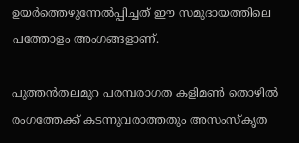ഉയര്‍ത്തെഴുന്നേല്‍പ്പിച്ചത് ഈ സമുദായത്തിലെ പത്തോളം അംഗങ്ങളാണ്.

പുത്തന്‍തലമുറ പരമ്പരാഗത കളിമണ്‍ തൊഴില്‍ രംഗത്തേക്ക് കടന്നുവരാത്തതും അസംസ്‌കൃത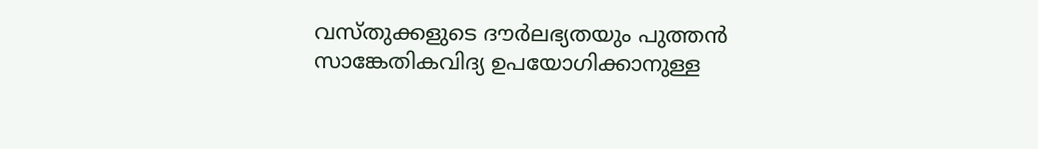വസ്തുക്കളുടെ ദൗര്‍ലഭ്യതയും പുത്തന്‍ സാങ്കേതികവിദ്യ ഉപയോഗിക്കാനുള്ള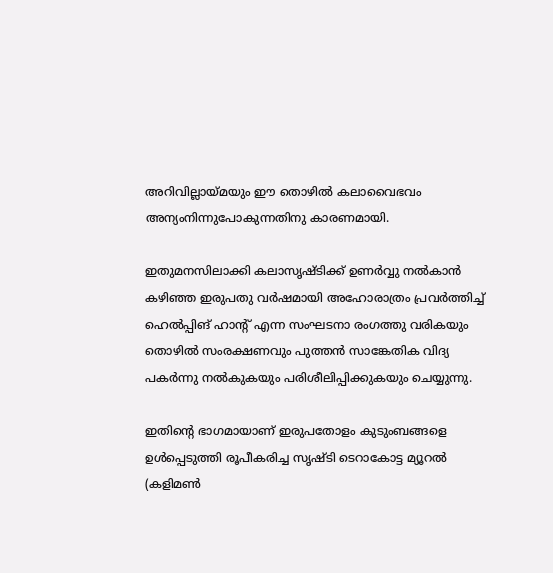അറിവില്ലായ്‌മയും ഈ തൊഴില്‍ കലാവൈഭവം അന്യംനിന്നുപോകുന്നതിനു കാരണമായി.

ഇതുമനസിലാക്കി കലാസൃഷ്ടിക്ക് ഉണര്‍വ്വു നല്‍കാന്‍ കഴിഞ്ഞ ഇരുപതു വര്‍ഷമായി അഹോരാത്രം പ്രവര്‍ത്തിച്ച് ഹെല്‍പ്പിങ് ഹാന്റ് എന്ന സംഘടനാ രംഗത്തു വരികയും തൊഴില്‍ സംരക്ഷണവും പുത്തന്‍ സാങ്കേതിക വിദ്യ പകര്‍ന്നു നല്‍കുകയും പരിശീലിപ്പിക്കുകയും ചെയ്യുന്നു.

ഇതിന്റെ ഭാഗമായാണ് ഇരുപതോളം കുടുംബങ്ങളെ ഉള്‍പ്പെടുത്തി രൂപീകരിച്ച സൃഷ്ടി ടെറാകോട്ട മ്യൂറല്‍ (കളിമണ്‍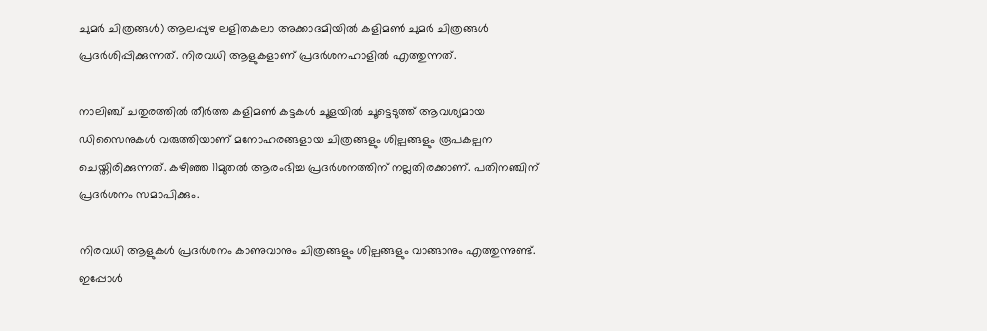ചുമര്‍ ചിത്രങ്ങള്‍) ആലപ്പുഴ ലളിതകലാ അക്കാദമിയില്‍ കളിമണ്‍ ചുമര്‍ ചിത്രങ്ങള്‍ പ്രദര്‍ശിപ്പിക്കുന്നത്. നിരവധി ആളുകളാണ് പ്രദര്‍ശനഹാളില്‍ എത്തുന്നത്.

നാലിഞ്ച് ചതുരത്തില്‍ തീര്‍ത്ത കളിമണ്‍ കട്ടകള്‍ ചൂളയില്‍ ചൂട്ടെടുത്ത് ആവശ്യമായ ഡിസൈനുകള്‍ വരുത്തിയാണ് മനോഹരങ്ങളായ ചിത്രങ്ങളും ശില്പങ്ങളും രൂപകല്പന ചെയ്തിരിക്കുന്നത്. കഴിഞ്ഞ 11മുതല്‍ ആരംഭിച്ച പ്രദര്‍ശനത്തിന് നല്ലതിരക്കാണ്. പതിനഞ്ചിന് പ്രദര്‍ശനം സമാപിക്കും.

നിരവധി ആളുകള്‍ പ്രദര്‍ശനം കാണുവാനും ചിത്രങ്ങളും ശില്പങ്ങളും വാങ്ങാനും എത്തുന്നുണ്ട്. ഇപ്പോള്‍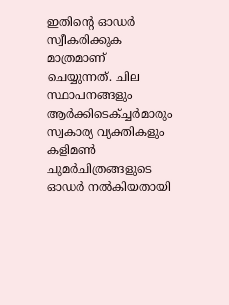ഇതിന്റെ ഓഡര്‍ സ്വീകരിക്കുക മാത്രമാണ് ചെയ്യുന്നത്. ചില സ്ഥാപനങ്ങളും ആര്‍ക്കിടെക്ച്ചര്‍മാരും സ്വകാര്യ വ്യക്തികളും കളിമണ്‍ ചുമര്‍ചിത്രങ്ങളുടെ ഓഡര്‍ നല്‍കിയതായി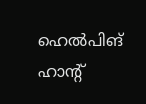ഹെല്‍പിങ് ഹാന്റ്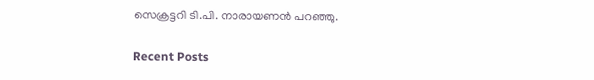സെക്രട്ടറി ടി.പി. നാരായണന്‍ പറഞ്ഞു.

Recent Posts